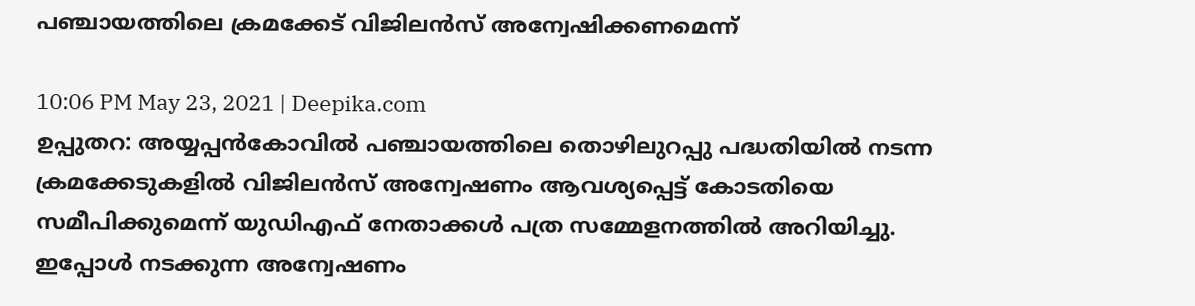പഞ്ചായത്തിലെ ക്രമക്കേട് വിജിലൻസ് അന്വേഷിക്കണമെന്ന്

10:06 PM May 23, 2021 | Deepika.com
ഉപ്പുതറ: അയ്യപ്പൻകോവിൽ പഞ്ചായത്തിലെ തൊഴിലുറപ്പു പദ്ധതിയിൽ നടന്ന ക്രമക്കേടുകളിൽ വിജിലൻസ് അന്വേഷണം ആവശ്യപ്പെട്ട് കോടതിയെ സമീപിക്കുമെന്ന് യുഡിഎഫ് നേതാക്കൾ പത്ര സമ്മേളനത്തിൽ അറിയിച്ചു.
ഇപ്പോൾ നടക്കുന്ന അന്വേഷണം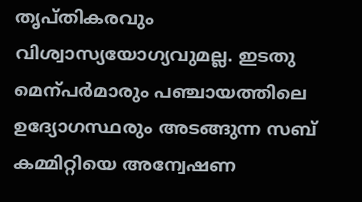തൃപ്തികരവും വിശ്വാസ്യയോഗ്യവുമല്ല. ഇടതു മെന്പർമാരും പഞ്ചായത്തിലെ ഉദ്യോഗസ്ഥരും അടങ്ങുന്ന സബ് കമ്മിറ്റിയെ അന്വേഷണ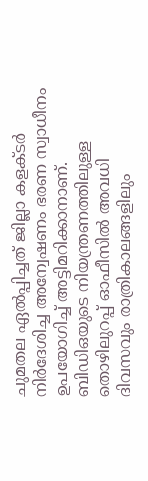ചുമതല ഏൽപ്പിച്ചത് ജില്ലാ കളക്‌ടർ നിർദേശിച്ച അന്വേഷണം ഭരണ സ്വാധീനം ഉപയോഗിച്ച് അട്ടിമറിക്കാനാണ്.
ബിഡിഒയുടെ നിയന്ത്രണത്തിലുള്ള തൊഴിലുറപ്പ് ഓഫീസിൽ അവധി ദിവസവും രാത്രികാലങ്ങളിലും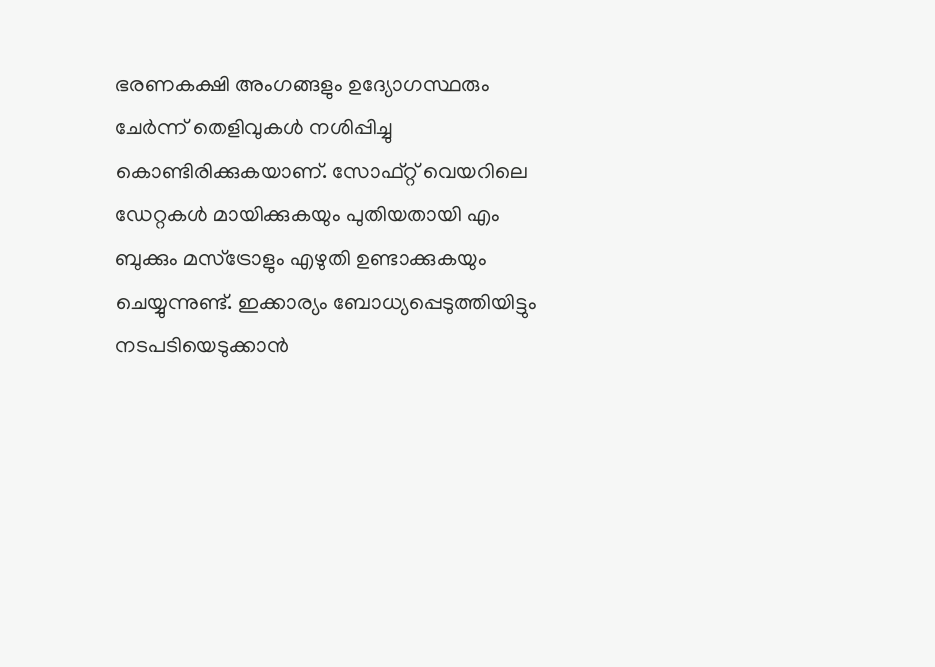ഭരണകക്ഷി അംഗങ്ങളും ഉദ്യോഗസ്ഥരും ചേർന്ന് തെളിവുകൾ നശിപ്പിച്ചു കൊണ്ടിരിക്കുകയാണ്. സോഫ്റ്റ് വെയറിലെ ഡേറ്റകൾ മായിക്കുകയും പുതിയതായി എം ബുക്കും മസ്ട്രോളും എഴുതി ഉണ്ടാക്കുകയും ചെയ്യുന്നുണ്ട്. ഇക്കാര്യം ബോധ്യപ്പെടുത്തിയിട്ടും നടപടിയെടുക്കാൻ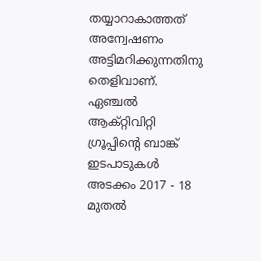തയ്യാറാകാത്തത് അന്വേഷണം അട്ടിമറിക്കുന്നതിനു തെളിവാണ്.
ഏഞ്ചൽ ആക്റ്റിവിറ്റി ഗ്രൂപ്പിന്‍റെ ബാങ്ക് ഇടപാടുകൾ അടക്കം 2017 - 18 മുതൽ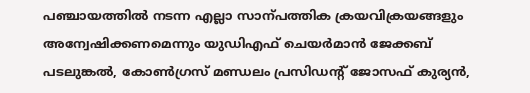പഞ്ചായത്തിൽ നടന്ന എല്ലാ സാന്പത്തിക ക്രയവിക്രയങ്ങളും അന്വേഷിക്കണമെന്നും യുഡിഎഫ് ചെയർമാൻ ജേക്കബ് പടലുങ്കൽ, കോണ്‍ഗ്രസ് മണ്ഡലം പ്രസിഡന്‍റ് ജോസഫ് കുര്യൻ,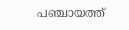പഞ്ചായത്ത്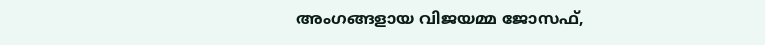അംഗങ്ങളായ വിജയമ്മ ജോസഫ്,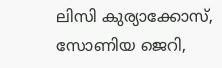ലിസി കുര്യാക്കോസ്, സോണിയ ജെറി,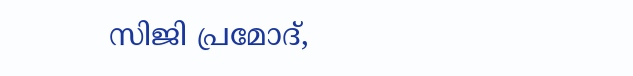സിജി പ്രമോദ്,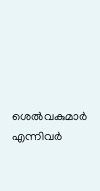ശെൽവകുമാർ എന്നിവർ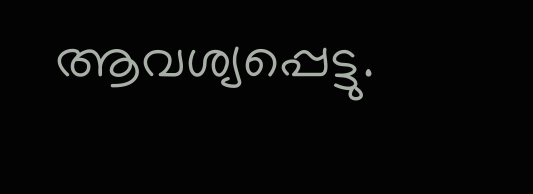ആവശ്യപ്പെട്ടു.